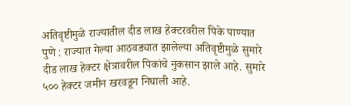अतिवृष्टीमुळे राज्यातील दीड लाख हेक्टरवरील पिके पाण्यात
पुणे : राज्यात गेल्या आठवड्यात झालेल्या अतिवृष्टीमुळे सुमारे दीड लाख हेक्टर क्षेत्रावरील पिकांचे नुकसान झाले आहे. सुमारे ५०० हेक्टर जमीन खरवडून निघाली आहे.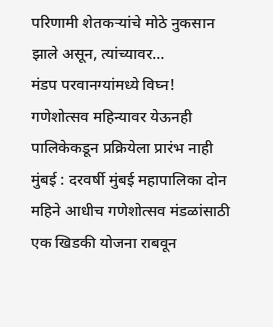परिणामी शेतकऱ्यांचे मोठे नुकसान झाले असून, त्यांच्यावर…
मंडप परवानग्यांमध्ये विघ्न! गणेशोत्सव महिन्यावर येऊनही पालिकेकडून प्रक्रियेला प्रारंभ नाही
मुंबई : दरवर्षी मुंबई महापालिका दोन महिने आधीच गणेशोत्सव मंडळांसाठी एक खिडकी योजना राबवून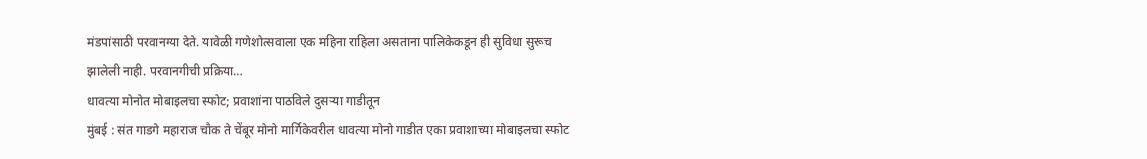मंडपांसाठी परवानग्या देते. यावेळी गणेशोत्सवाला एक महिना राहिला असताना पालिकेकडून ही सुविधा सुरूच झालेली नाही. परवानगीची प्रक्रिया…
धावत्या मोनोत मोबाइलचा स्फोट; प्रवाशांना पाठविले दुसऱ्या गाडीतून
मुंबई : संत गाडगे महाराज चौक ते चेंबूर मोनो मार्गिकेवरील धावत्या मोनो गाडीत एका प्रवाशाच्या मोबाइलचा स्फोट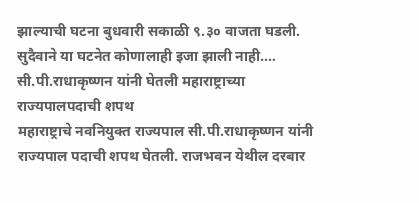झाल्याची घटना बुधवारी सकाळी ९.३० वाजता घडली. सुदैवाने या घटनेत कोणालाही इजा झाली नाही.…
सी.पी.राधाकृष्णन यांनी घेतली महाराष्ट्राच्या राज्यपालपदाची शपथ
महाराष्ट्राचे नवनियुक्त राज्यपाल सी.पी.राधाकृष्णन यांनी राज्यपाल पदाची शपथ घेतली. राजभवन येथील दरबार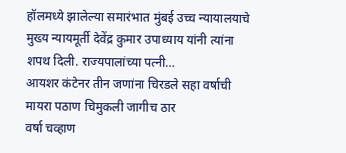हॉलमध्ये झालेल्या समारंभात मुंबई उच्च न्यायालयाचे मुख्य न्यायमूर्ती देवेंद्र कुमार उपाध्याय यांनी त्यांना शपथ दिली. राज्यपालांच्या पत्नी…
आयशर कंटेनर तीन जणांना चिरडले सहा वर्षाची मायरा पठाण चिमुकली जागीच ठार
वर्षा चव्हाण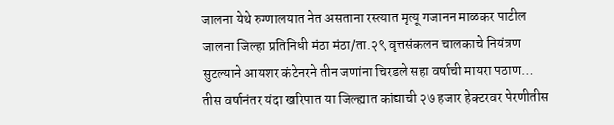जालना येथे रुग्णालयात नेत असताना रस्त्यात मृत्यू गजानन माळकर पाटील जालना जिल्हा प्रतिनिधी मंठा मंठा/ता.२९ वृत्तसंकलन चालकाचे नियंत्रण सुटल्याने आयशर कंटेनरने तीन जणांना चिरडले सहा वर्षाची मायरा पठाण…
तीस वर्षानंतर यंदा खरिपात या जिल्ह्यात कांद्याची २७ हजार हेक्टरवर पेरणीतीस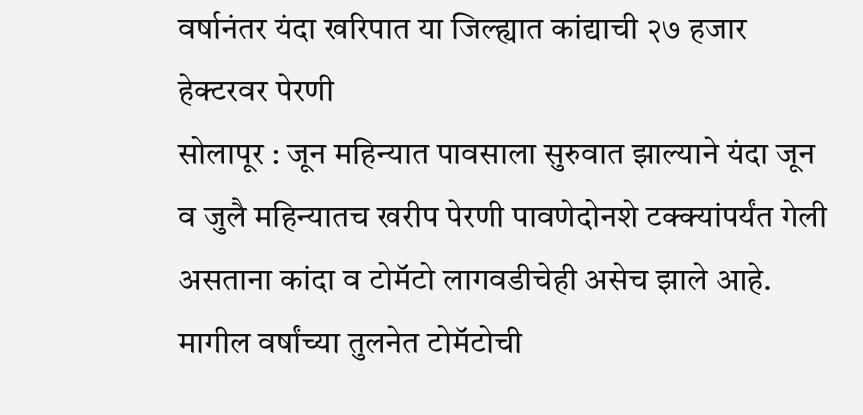वर्षानंतर यंदा खरिपात या जिल्ह्यात कांद्याची २७ हजार हेक्टरवर पेरणी
सोलापूर : जून महिन्यात पावसाला सुरुवात झाल्याने यंदा जून व जुलै महिन्यातच खरीप पेरणी पावणेदोनशे टक्क्यांपर्यंत गेली असताना कांदा व टोमॅटो लागवडीचेही असेच झाले आहे. मागील वर्षांच्या तुलनेत टोमॅटोची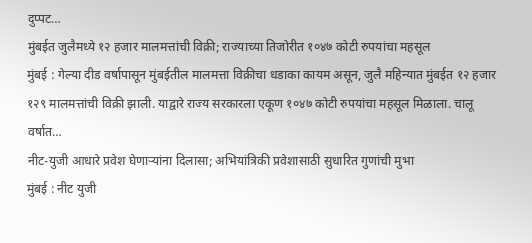दुप्पट…
मुंबईत जुलैमध्ये १२ हजार मालमत्तांची विक्री; राज्याच्या तिजोरीत १०४७ कोटी रुपयांचा महसूल
मुंबई : गेल्या दीड वर्षापासून मुंबईतील मालमत्ता विक्रीचा धडाका कायम असून, जुलै महिन्यात मुंबईत १२ हजार १२९ मालमत्तांची विक्री झाली. याद्वारे राज्य सरकारला एकूण १०४७ कोटी रुपयांचा महसूल मिळाला. चालू वर्षात…
नीट-युजी आधारे प्रवेश घेणाऱ्यांना दिलासा; अभियांत्रिकी प्रवेशासाठी सुधारित गुणांची मुभा
मुंबई : नीट युजी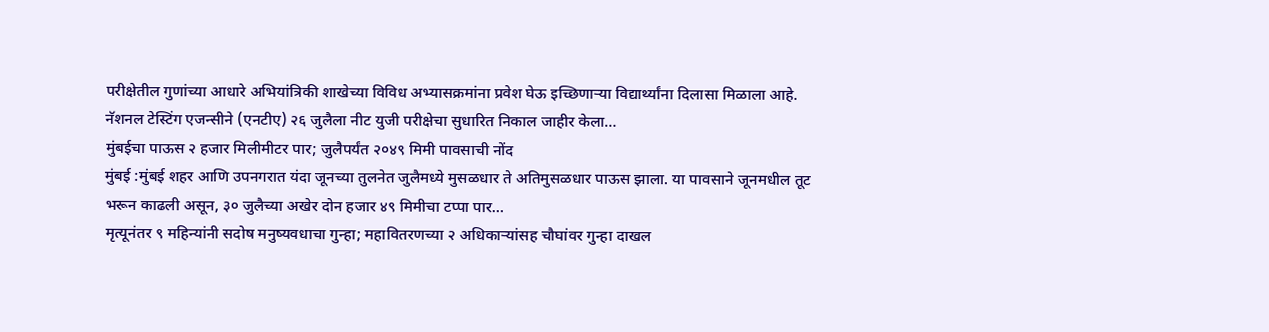परीक्षेतील गुणांच्या आधारे अभियांत्रिकी शाखेच्या विविध अभ्यासक्रमांना प्रवेश घेऊ इच्छिणाऱ्या विद्यार्थ्यांना दिलासा मिळाला आहे. नॅशनल टेस्टिंग एजन्सीने (एनटीए) २६ जुलैला नीट युजी परीक्षेचा सुधारित निकाल जाहीर केला…
मुंबईचा पाऊस २ हजार मिलीमीटर पार; जुलैपर्यंत २०४९ मिमी पावसाची नोंद
मुंबई :मुंबई शहर आणि उपनगरात यंदा जूनच्या तुलनेत जुलैमध्ये मुसळधार ते अतिमुसळधार पाऊस झाला. या पावसाने जूनमधील तूट भरून काढली असून, ३० जुलैच्या अखेर दोन हजार ४९ मिमीचा टप्पा पार…
मृत्यूनंतर ९ महिन्यांनी सदोष मनुष्यवधाचा गुन्हा; महावितरणच्या २ अधिकाऱ्यांसह चौघांवर गुन्हा दाखल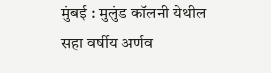मुंबई : मुलुंड कॉलनी येथील सहा वर्षीय अर्णव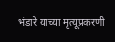भंडारे याच्या मृत्यूप्रकरणी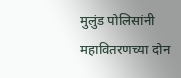मुलुंड पोलिसांनी महावितरणच्या दोन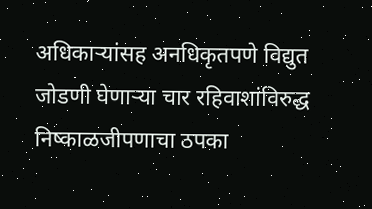अधिकाऱ्यांसह अनधिकृतपणे विद्युत जोडणी घेणाऱ्या चार रहिवाशांविरुद्ध निष्काळजीपणाचा ठपका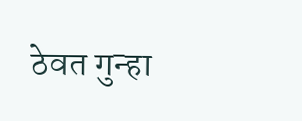ठेवत गुन्हा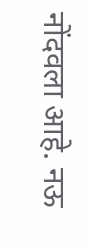नोंदवला आहे. नऊ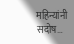महिन्यांनी सदोष…